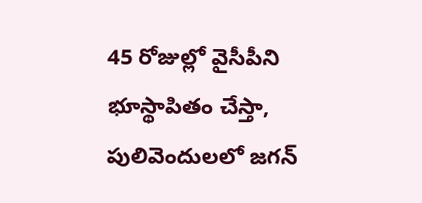45 రోజుల్లో వైసీపీని భూస్థాపితం చేస్తా, పులివెందులలో జగన్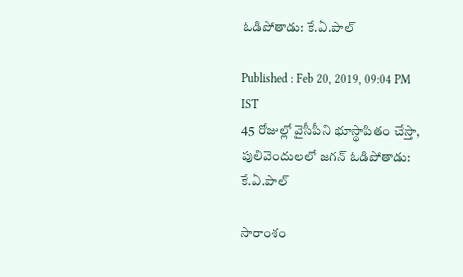ఓడిపోతాడు: కే.ఏ.పాల్

Published : Feb 20, 2019, 09:04 PM IST
45 రోజుల్లో వైసీపీని భూస్థాపితం చేస్తా, పులివెందులలో జగన్ ఓడిపోతాడు: కే.ఏ.పాల్

సారాంశం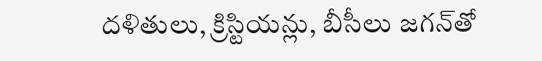దళితులు, క్రిస్టియన్లు, బీసీలు జగన్‌తో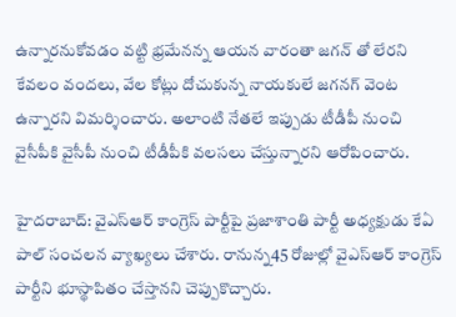ఉన్నారనుకోవడం వట్టి భ్రమేనన్న ఆయన వారంతా జగన్ తో లేరని కేవలం వందలు, వేల కోట్లు దోచుకున్న నాయకులే జగనగ్ వెంట ఉన్నారని విమర్శించారు. అలాంటి నేతలే ఇప్పుడు టీడీపీ నుంచి వైసీపీకి వైసీపీ నుంచి టీడీపీకి వలసలు చేస్తున్నారని ఆరోపించారు.

హైదరాబాద్: వైఎస్ఆర్ కాంగ్రెస్ పార్టీపై ప్రజాశాంతి పార్టీ అధ్యక్షుడు కేఏ పాల్ సంచలన వ్యాఖ్యలు చేశారు. రానున్న45 రోజుల్లో వైఎస్ఆర్ కాంగ్రెస్ పార్టీని భూస్థాపితం చేస్తానని చెప్పుకొచ్చారు.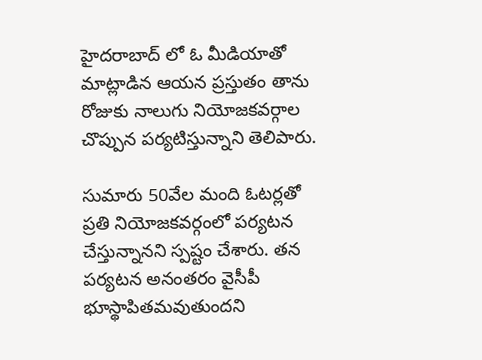హైదరాబాద్ లో ఓ మీడియాతో మాట్లాడిన ఆయన ప్రస్తుతం తాను రోజుకు నాలుగు నియోజకవర్గాల చొప్పున పర్యటిస్తున్నాని తెలిపారు.

సుమారు 50వేల మంది ఓటర్లతో ప్రతి నియోజకవర్గంలో పర్యటన చేస్తున్నానని స్పష్టం చేశారు. తన పర్యటన అనంతరం వైసీపీ భూస్థాపితమవుతుందని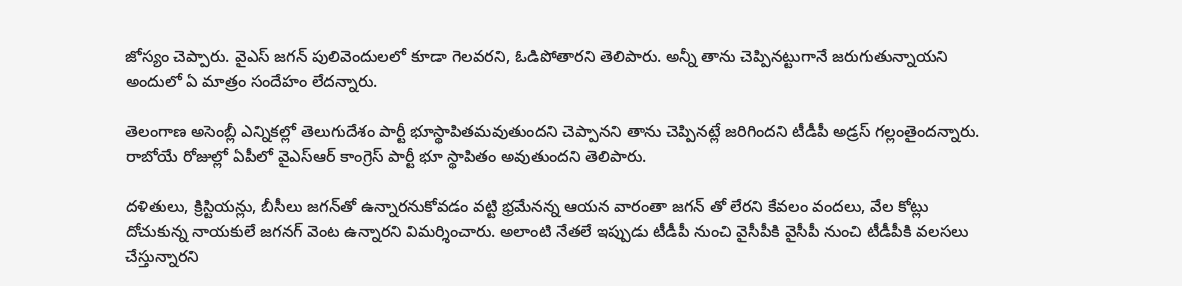జోస్యం చెప్పారు. వైఎస్ జగన్ పులివెందులలో కూడా గెలవరని, ఓడిపోతారని తెలిపారు. అన్నీ తాను చెప్పినట్టుగానే జరుగుతున్నాయని అందులో ఏ మాత్రం సందేహం లేదన్నారు.

తెలంగాణ అసెంబ్లీ ఎన్నికల్లో తెలుగుదేశం పార్టీ భూస్థాపితమవుతుందని చెప్పానని తాను చెప్పినట్లే జరిగిందని టీడీపీ అడ్రస్ గల్లంతైందన్నారు. రాబోయే రోజుల్లో ఏపీలో వైఎస్ఆర్ కాంగ్రెస్ పార్టీ భూ స్థాపితం అవుతుందని తెలిపారు.

దళితులు, క్రిస్టియన్లు, బీసీలు జగన్‌తో ఉన్నారనుకోవడం వట్టి భ్రమేనన్న ఆయన వారంతా జగన్ తో లేరని కేవలం వందలు, వేల కోట్లు దోచుకున్న నాయకులే జగనగ్ వెంట ఉన్నారని విమర్శించారు. అలాంటి నేతలే ఇప్పుడు టీడీపీ నుంచి వైసీపీకి వైసీపీ నుంచి టీడీపీకి వలసలు చేస్తున్నారని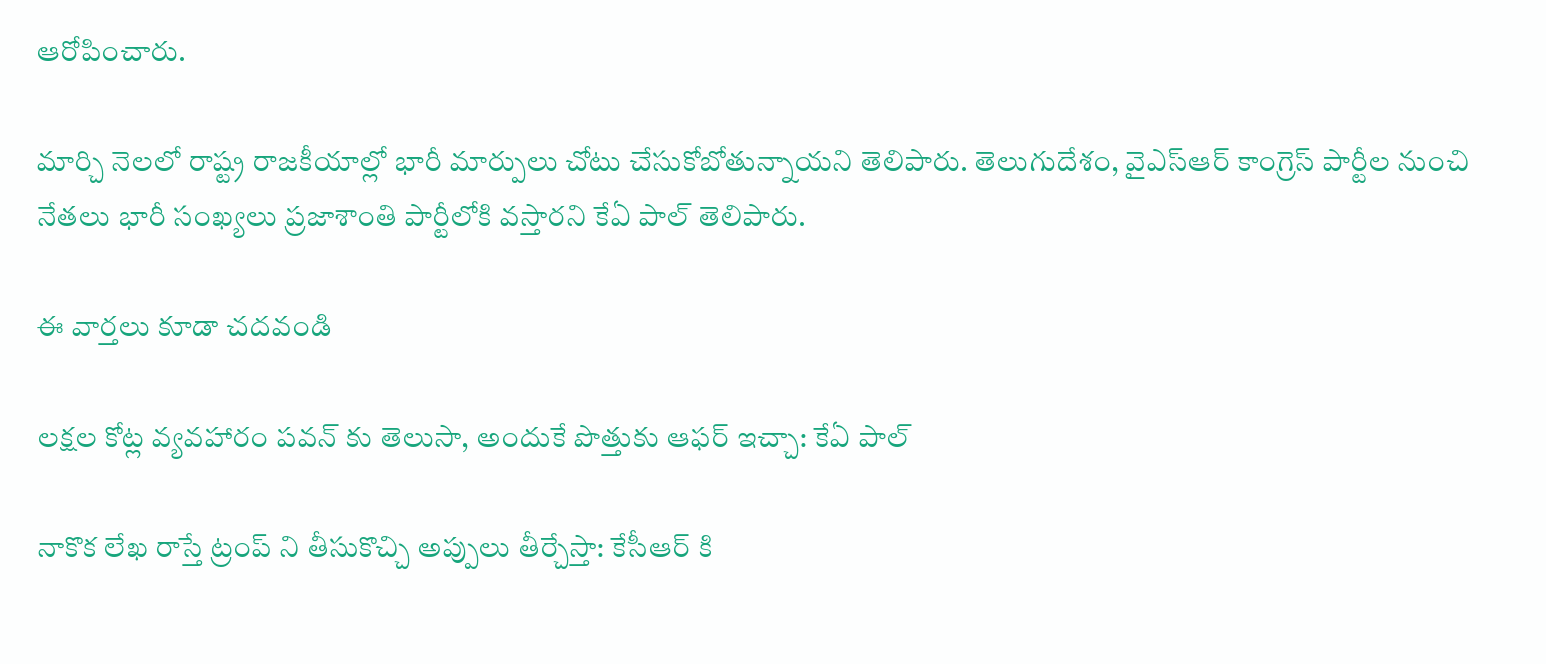ఆరోపించారు.

మార్చి నెలలో రాష్ట్ర రాజకీయాల్లో భారీ మార్పులు చోటు చేసుకోబోతున్నాయని తెలిపారు. తెలుగుదేశం, వైఎస్ఆర్ కాంగ్రెస్ పార్టీల నుంచి నేతలు భారీ సంఖ్యలు ప్రజాశాంతి పార్టీలోకి వస్తారని కేఏ పాల్ తెలిపారు.

ఈ వార్తలు కూడా చదవండి

లక్షల కోట్ల వ్యవహారం పవన్ కు తెలుసా, అందుకే పొత్తుకు ఆఫర్ ఇచ్చా: కేఏ పాల్

నాకొక లేఖ రాస్తే ట్రంప్ ని తీసుకొచ్చి అప్పులు తీర్చేస్తా: కేసీఆర్ కి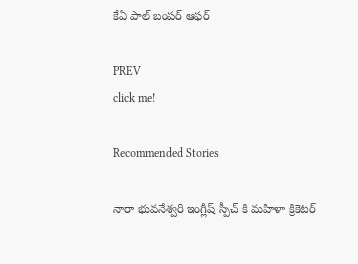కేఏ పాల్ బంపర్ ఆఫర్

PREV
click me!

Recommended Stories

నారా భువనేశ్వరి ఇంగ్లీష్ స్పీచ్ కి మహిళా క్రికెటర్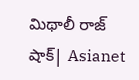మిథాలీ రాజ్ షాక్| Asianet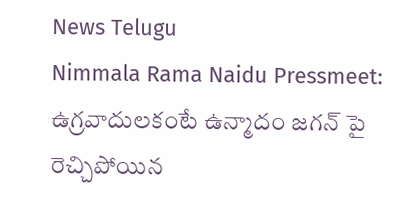News Telugu
Nimmala Rama Naidu Pressmeet: ఉగ్రవాదులకంటే ఉన్మాదం జగన్ పై రెచ్చిపోయిన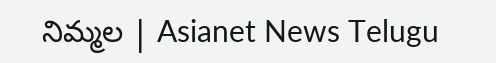నిమ్మల | Asianet News Telugu